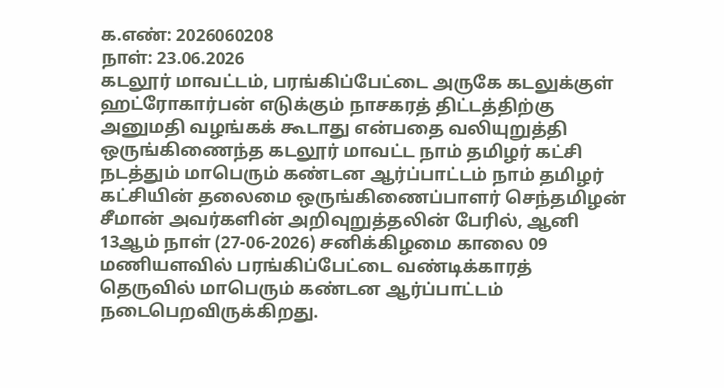க.எண்: 2026060208
நாள்: 23.06.2026
கடலூர் மாவட்டம், பரங்கிப்பேட்டை அருகே கடலுக்குள் ஹட்ரோகார்பன் எடுக்கும் நாசகரத் திட்டத்திற்கு அனுமதி வழங்கக் கூடாது என்பதை வலியுறுத்தி ஒருங்கிணைந்த கடலூர் மாவட்ட நாம் தமிழர் கட்சி நடத்தும் மாபெரும் கண்டன ஆர்ப்பாட்டம் நாம் தமிழர் கட்சியின் தலைமை ஒருங்கிணைப்பாளர் செந்தமிழன் சீமான் அவர்களின் அறிவுறுத்தலின் பேரில், ஆனி 13ஆம் நாள் (27-06-2026) சனிக்கிழமை காலை 09 மணியளவில் பரங்கிப்பேட்டை வண்டிக்காரத் தெருவில் மாபெரும் கண்டன ஆர்ப்பாட்டம் நடைபெறவிருக்கிறது.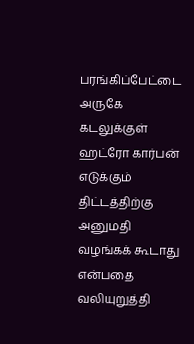பரங்கிப்பேட்டை அருகே கடலுக்குள் ஹட்ரோ கார்பன் எடுக்கும் திட்டத்திற்கு அனுமதி வழங்கக் கூடாது என்பதை வலியுறுத்தி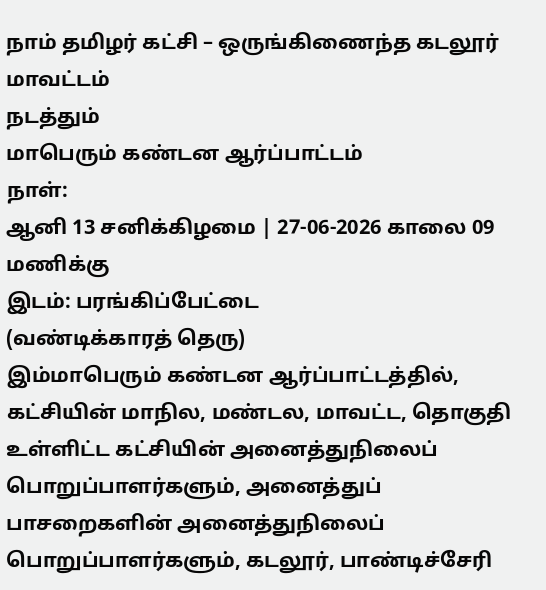நாம் தமிழர் கட்சி – ஒருங்கிணைந்த கடலூர் மாவட்டம்
நடத்தும்
மாபெரும் கண்டன ஆர்ப்பாட்டம்
நாள்:
ஆனி 13 சனிக்கிழமை | 27-06-2026 காலை 09 மணிக்கு
இடம்: பரங்கிப்பேட்டை
(வண்டிக்காரத் தெரு)
இம்மாபெரும் கண்டன ஆர்ப்பாட்டத்தில், கட்சியின் மாநில, மண்டல, மாவட்ட, தொகுதி உள்ளிட்ட கட்சியின் அனைத்துநிலைப் பொறுப்பாளர்களும், அனைத்துப் பாசறைகளின் அனைத்துநிலைப் பொறுப்பாளர்களும், கடலூர், பாண்டிச்சேரி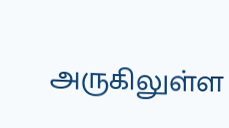அருகிலுள்ள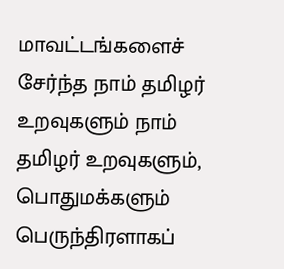மாவட்டங்களைச் சேர்ந்த நாம் தமிழர் உறவுகளும் நாம் தமிழர் உறவுகளும், பொதுமக்களும் பெருந்திரளாகப்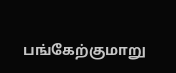பங்கேற்குமாறு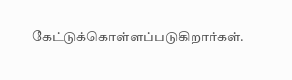கேட்டுக்கொள்ளப்படுகிறார்கள்.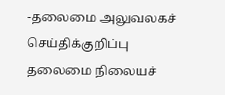-தலைமை அலுவலகச் செய்திக்குறிப்பு
தலைமை நிலையச்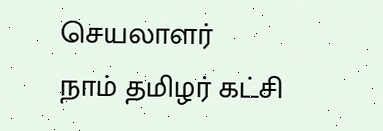செயலாளர்
நாம் தமிழர் கட்சி